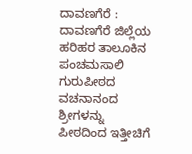ದಾವಣಗೆರೆ : ದಾವಣಗೆರೆ ಜಿಲ್ಲೆಯ ಹರಿಹರ ತಾಲೂಕಿನ ಪಂಚಮಸಾಲಿ ಗುರುಪೀಠದ ವಚನಾನಂದ ಶ್ರೀಗಳನ್ನು ಪೀಠದಿಂದ ಇತ್ತೀಚಿಗೆ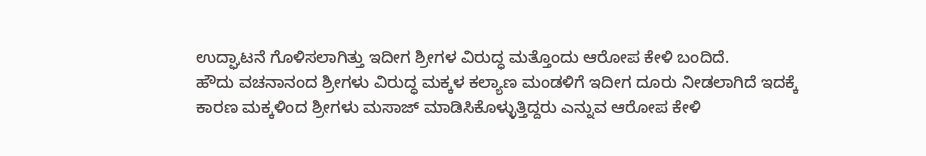ಉದ್ಘಾಟನೆ ಗೊಳಿಸಲಾಗಿತ್ತು ಇದೀಗ ಶ್ರೀಗಳ ವಿರುದ್ಧ ಮತ್ತೊಂದು ಆರೋಪ ಕೇಳಿ ಬಂದಿದೆ.
ಹೌದು ವಚನಾನಂದ ಶ್ರೀಗಳು ವಿರುದ್ಧ ಮಕ್ಕಳ ಕಲ್ಯಾಣ ಮಂಡಳಿಗೆ ಇದೀಗ ದೂರು ನೀಡಲಾಗಿದೆ ಇದಕ್ಕೆ ಕಾರಣ ಮಕ್ಕಳಿಂದ ಶ್ರೀಗಳು ಮಸಾಜ್ ಮಾಡಿಸಿಕೊಳ್ಳುತ್ತಿದ್ದರು ಎನ್ನುವ ಆರೋಪ ಕೇಳಿ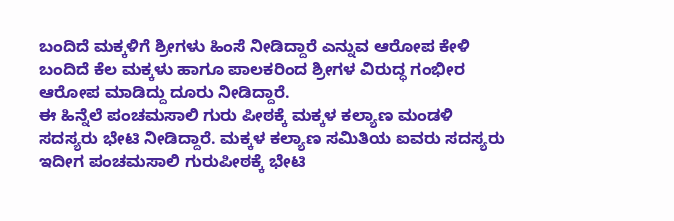ಬಂದಿದೆ ಮಕ್ಕಳಿಗೆ ಶ್ರೀಗಳು ಹಿಂಸೆ ನೀಡಿದ್ದಾರೆ ಎನ್ನುವ ಆರೋಪ ಕೇಳಿ ಬಂದಿದೆ ಕೆಲ ಮಕ್ಕಳು ಹಾಗೂ ಪಾಲಕರಿಂದ ಶ್ರೀಗಳ ವಿರುದ್ಧ ಗಂಭೀರ ಆರೋಪ ಮಾಡಿದ್ದು ದೂರು ನೀಡಿದ್ದಾರೆ.
ಈ ಹಿನ್ನೆಲೆ ಪಂಚಮಸಾಲಿ ಗುರು ಪೀಠಕ್ಕೆ ಮಕ್ಕಳ ಕಲ್ಯಾಣ ಮಂಡಳಿ ಸದಸ್ಯರು ಭೇಟಿ ನೀಡಿದ್ದಾರೆ. ಮಕ್ಕಳ ಕಲ್ಯಾಣ ಸಮಿತಿಯ ಐವರು ಸದಸ್ಯರು ಇದೀಗ ಪಂಚಮಸಾಲಿ ಗುರುಪೀಠಕ್ಕೆ ಭೇಟಿ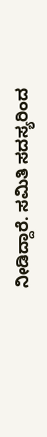ನೀಡಿದ್ದಾರೆ. ಸಮಿತಿ ಸದಸ್ಯರಿಂದ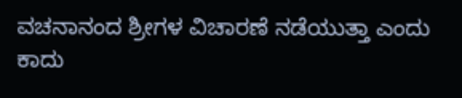ವಚನಾನಂದ ಶ್ರೀಗಳ ವಿಚಾರಣೆ ನಡೆಯುತ್ತಾ ಎಂದು ಕಾದು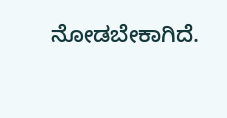ನೋಡಬೇಕಾಗಿದೆ.